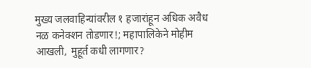मुख्य जलवाहिन्यांवरील १ हजारांहून अधिक अवैध नळ कनेक्शन तोडणार!; महापालिकेने मोहीम आखली, मुहूर्त कधी लागणार?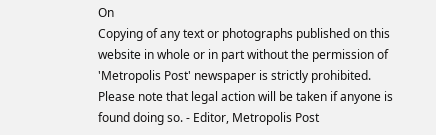On
Copying of any text or photographs published on this website in whole or in part without the permission of 'Metropolis Post' newspaper is strictly prohibited. Please note that legal action will be taken if anyone is found doing so. - Editor, Metropolis Post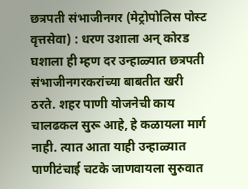छत्रपती संभाजीनगर (मेट्रोपोलिस पोस्ट वृत्तसेवा) : धरण उशाला अन्‌ कोरड घशाला ही म्हण दर उन्हाळ्यात छत्रपती संभाजीनगरकरांच्या बाबतीत खरी ठरते. शहर पाणी योजनेची काय चालढकल सुरू आहे, हे कळायला मार्ग नाही. त्यात आता याही उन्हाळ्यात पाणीटंचाई चटके जाणवायला सुरुवात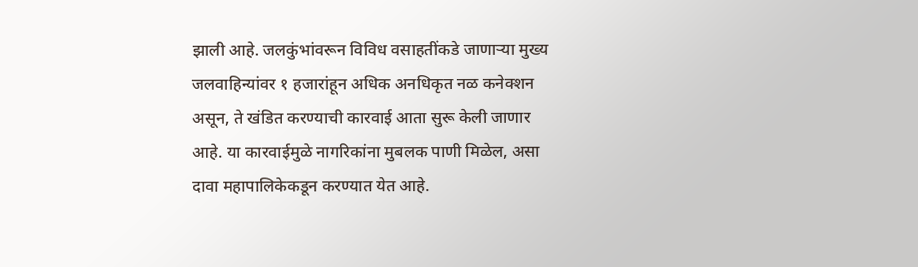झाली आहे. जलकुंभांवरून विविध वसाहतींकडे जाणाऱ्या मुख्य जलवाहिन्यांवर १ हजारांहून अधिक अनधिकृत नळ कनेक्शन असून, ते खंडित करण्याची कारवाई आता सुरू केली जाणार आहे. या कारवाईमुळे नागरिकांना मुबलक पाणी मिळेल, असा दावा महापालिकेकडून करण्यात येत आहे.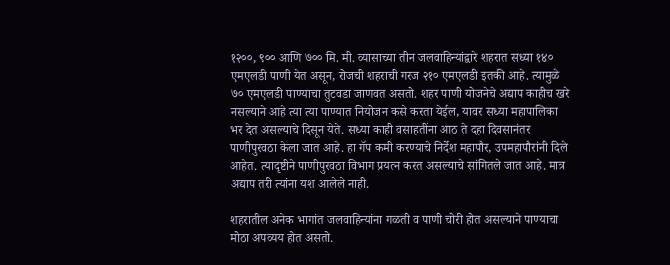१२००, ९०० आणि ७०० मि. मी. व्यासाच्या तीन जलवाहिन्यांद्वारे शहरात सध्या १४० एमएलडी पाणी येत असून, रोजची शहराची गरज २१० एमएलडी इतकी आहे. त्यामुळे ७० एमएलडी पाण्याचा तुटवडा जाणवत असतो. शहर पाणी योजनेचे अद्याप काहीच खरे नसल्याने आहे त्या त्या पाण्यात नियोजन कसे करता येईल, यावर सध्या महापालिका भर देत असल्याचे दिसून येते. सध्या काही वसाहतींना आठ ते दहा दिवसानंतर पाणीपुरवठा केला जात आहे. हा गॅप कमी करण्याचे निर्देश महापौर, उपमहापौरांनी दिले आहेत. त्यादृष्टीने पाणीपुरवठा विभाग प्रयत्न करत असल्याचे सांगितले जात आहे. मात्र अद्याप तरी त्यांना यश आलेले नाही.

शहरातील अनेक भागांत जलवाहिन्यांना गळती व पाणी चोरी होत असल्याने पाण्याचा मोठा अपव्यय होत असतो.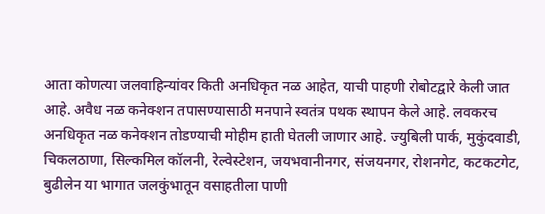आता कोणत्या जलवाहिन्यांवर किती अनधिकृत नळ आहेत, याची पाहणी रोबोटद्वारे केली जात आहे. अवैध नळ कनेक्शन तपासण्यासाठी मनपाने स्वतंत्र पथक स्थापन केले आहे. लवकरच अनधिकृत नळ कनेक्शन तोडण्याची मोहीम हाती घेतली जाणार आहे. ज्युबिली पार्क, मुकुंदवाडी, चिकलठाणा, सिल्कमिल कॉलनी, रेल्वेस्टेशन, जयभवानीनगर, संजयनगर, रोशनगेट, कटकटगेट, बुढीलेन या भागात जलकुंभातून वसाहतीला पाणी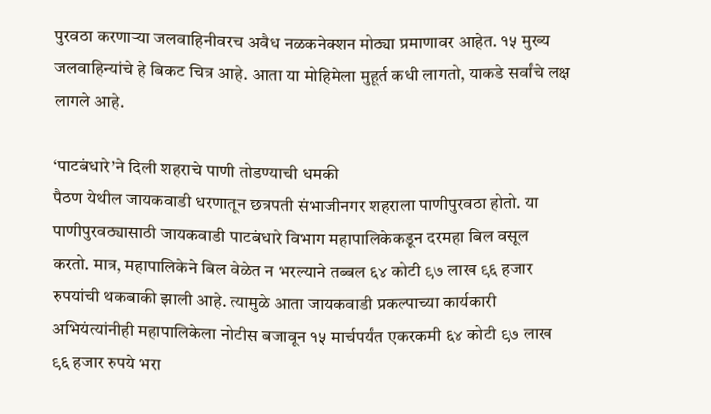पुरवठा करणाऱ्या जलवाहिनीवरच अवैध नळकनेक्शन मोठ्या प्रमाणावर आहेत. १५ मुख्य जलवाहिन्यांचे हे बिकट चित्र आहे. आता या मोहिमेला मुहूर्त कधी लागतो, याकडे सर्वांचे लक्ष लागले आहे.

‘पाटबंधारे’ने दिली शहराचे पाणी तोडण्याची धमकी
पैठण येथील जायकवाडी धरणातून छत्रपती संभाजीनगर शहराला पाणीपुरवठा होतो. या पाणीपुरवठ्यासाठी जायकवाडी पाटबंधारे विभाग महापालिकेकडून दरमहा बिल वसूल करतो. मात्र, महापालिकेने बिल वेळेत न भरल्याने तब्बल ६४ कोटी ९७ लाख ९६ हजार रुपयांची थकबाकी झाली आहे. त्यामुळे आता जायकवाडी प्रकल्पाच्या कार्यकारी अभियंत्यांनीही महापालिकेला नोटीस बजावून १५ मार्चपर्यंत एकरकमी ६४ कोटी ९७ लाख ९६ हजार रुपये भरा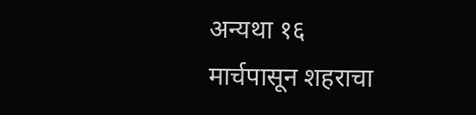अन्यथा १६ मार्चपासून शहराचा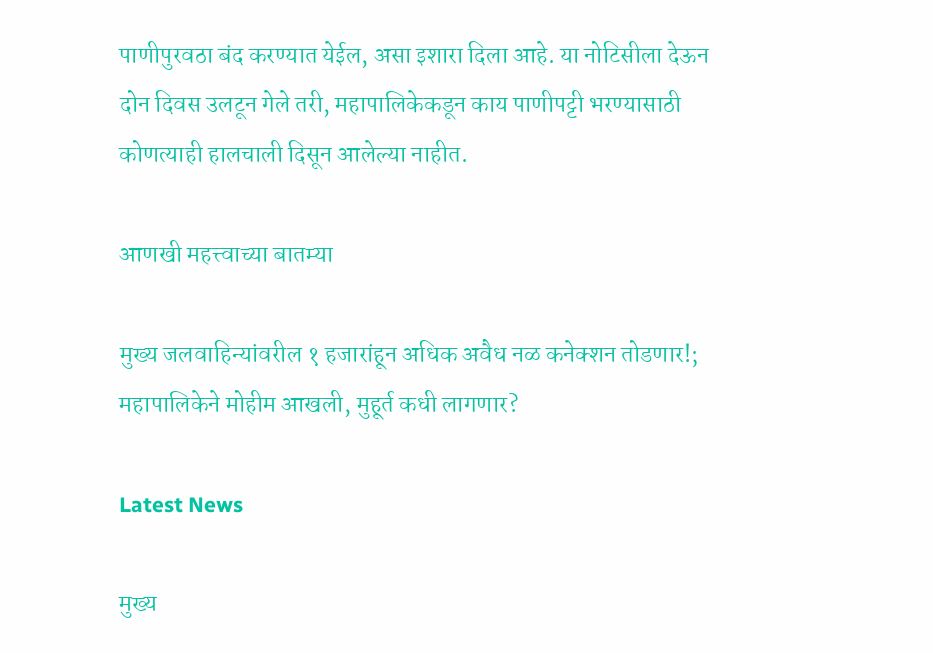पाणीपुरवठा बंद करण्यात येईल, असा इशारा दिला आहे. या नोटिसीला देऊन दोन दिवस उलटून गेले तरी, महापालिकेकडून काय पाणीपट्टी भरण्यासाठी कोणत्याही हालचाली दिसून आलेल्या नाहीत.

आणखी महत्त्वाच्या बातम्या

मुख्य जलवाहिन्यांवरील १ हजारांहून अधिक अवैध नळ कनेक्शन तोडणार!; महापालिकेने मोहीम आखली, मुहूर्त कधी लागणार?

Latest News

मुख्य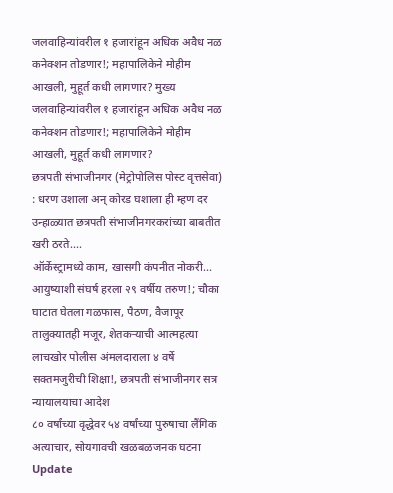जलवाहिन्यांवरील १ हजारांहून अधिक अवैध नळ कनेक्शन तोडणार!; महापालिकेने मोहीम आखली, मुहूर्त कधी लागणार? मुख्य जलवाहिन्यांवरील १ हजारांहून अधिक अवैध नळ कनेक्शन तोडणार!; महापालिकेने मोहीम आखली, मुहूर्त कधी लागणार?
छत्रपती संभाजीनगर (मेट्रोपोलिस पोस्ट वृत्तसेवा) : धरण उशाला अन्‌ कोरड घशाला ही म्हण दर उन्हाळ्यात छत्रपती संभाजीनगरकरांच्या बाबतीत खरी ठरते....
ऑर्केस्ट्रामध्ये काम, खासगी कंपनीत नोकरी... आयुष्याशी संघर्ष हरला २९ वर्षीय तरुण!; चौका घाटात घेतला गळफास, पैठण, वैजापूर तालुक्यातही मजूर, शेतकऱ्याची आत्महत्या
लाचखोर पोलीस अंमलदाराला ४ वर्षे सक्तमजुरीची शिक्षा!, छत्रपती संभाजीनगर सत्र न्यायालयाचा आदेश
८० वर्षांच्या वृद्धेवर ५४ वर्षांच्या पुरुषाचा लैंगिक अत्याचार, सोयगावची खळबळजनक घटना
Update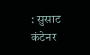: सुसाट कंटेनर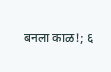बनला काळ!; ६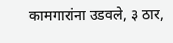कामगारांना उडवले, ३ ठार,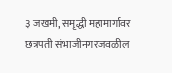३ जखमी, समृद्धी महामार्गावर छत्रपती संभाजीनगरजवळील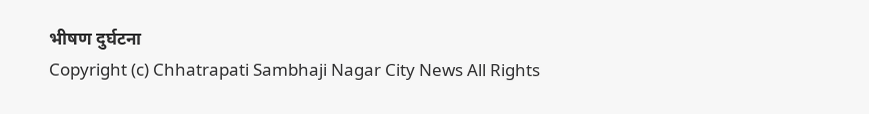भीषण दुर्घटना
Copyright (c) Chhatrapati Sambhaji Nagar City News All Rights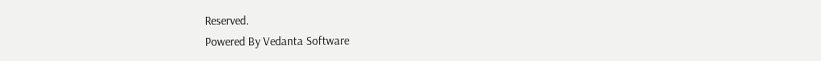Reserved.
Powered By Vedanta Software